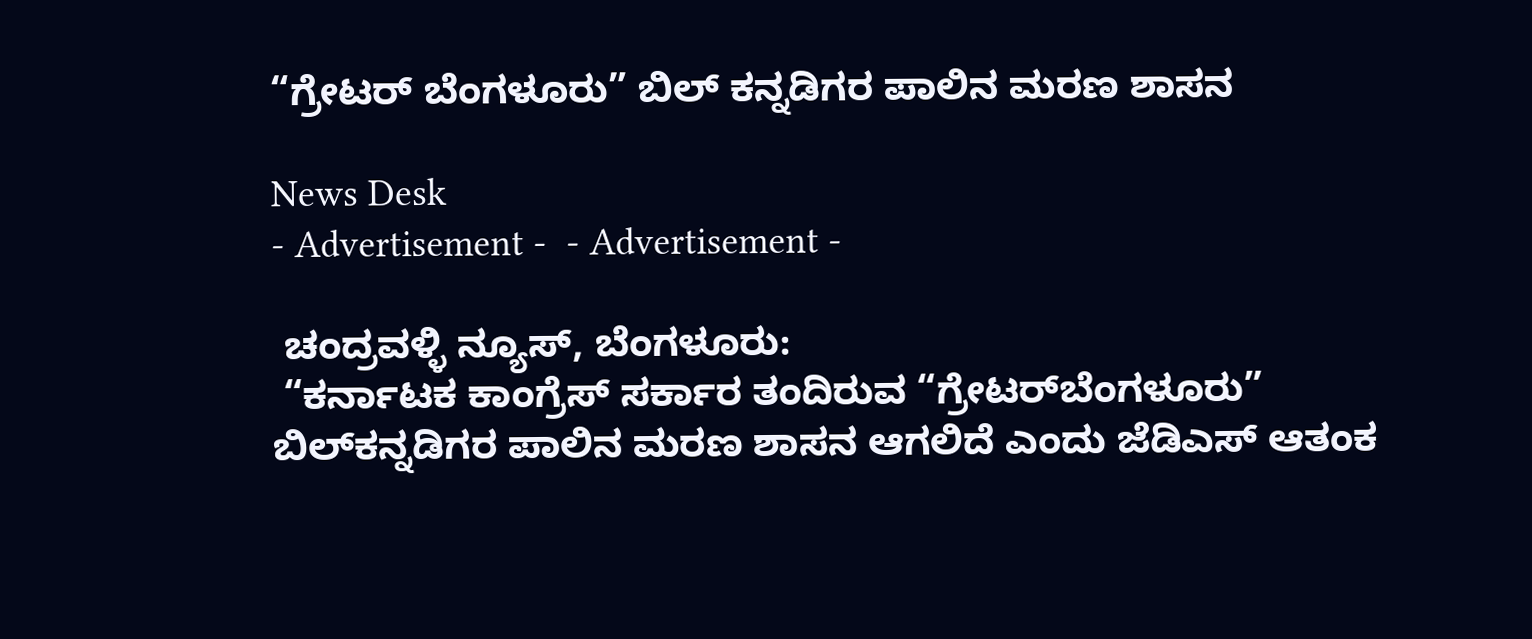“ಗ್ರೇಟರ್‌ ಬೆಂಗಳೂರು” ಬಿಲ್‌ ಕನ್ನಡಿಗರ ಪಾಲಿನ ಮರಣ ಶಾಸನ

News Desk
- Advertisement -  - Advertisement -

 ಚಂದ್ರವಳ್ಳಿ ನ್ಯೂಸ್, ಬೆಂಗಳೂರು:
 “ಕರ್ನಾಟಕ ಕಾಂಗ್ರೆಸ್ ಸರ್ಕಾರ ತಂದಿರುವ “ಗ್ರೇಟರ್‌ಬೆಂಗಳೂರು” ಬಿಲ್‌ಕನ್ನಡಿಗರ ಪಾಲಿನ ಮರಣ ಶಾಸನ ಆಗಲಿದೆ ಎಂದು ಜೆಡಿಎಸ್ ಆತಂಕ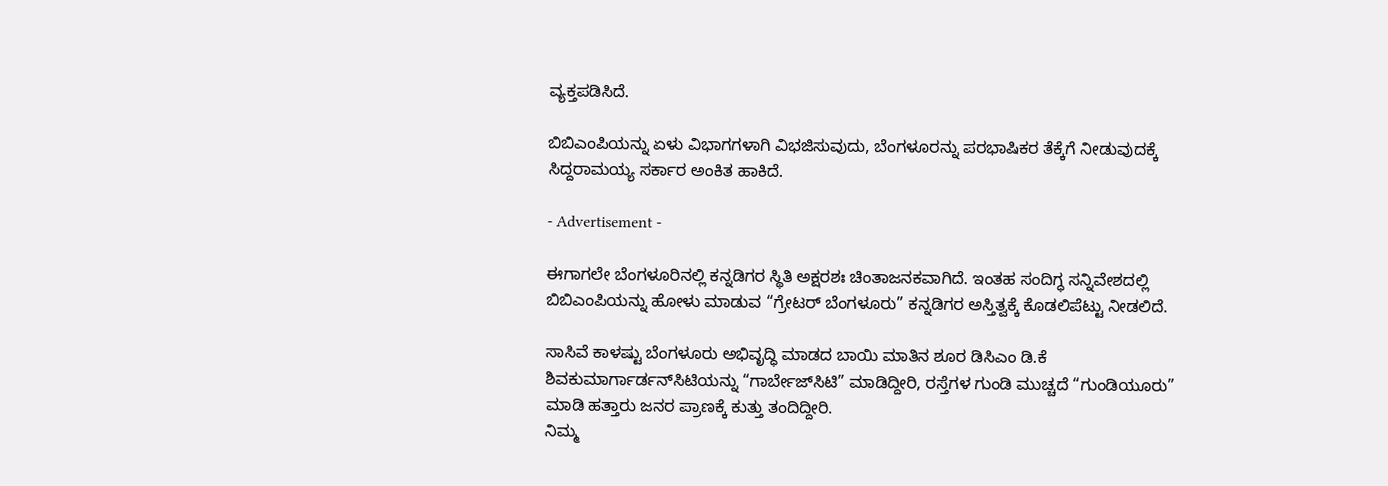ವ್ಯಕ್ತಪಡಿಸಿದೆ.

ಬಿಬಿಎಂಪಿಯನ್ನು ಏಳು ವಿಭಾಗಗಳಾಗಿ ವಿಭಜಿಸುವುದು, ಬೆಂಗಳೂರನ್ನು ಪರಭಾಷಿಕರ ತೆಕ್ಕೆಗೆ ನೀಡುವುದಕ್ಕೆ ಸಿದ್ದರಾಮಯ್ಯ ಸರ್ಕಾರ ಅಂಕಿತ ಹಾಕಿದೆ.

- Advertisement -

ಈಗಾಗಲೇ ಬೆಂಗಳೂರಿನಲ್ಲಿ ಕನ್ನಡಿಗರ ಸ್ಥಿತಿ ಅಕ್ಷರಶಃ ಚಿಂತಾಜನಕವಾಗಿದೆ. ಇಂತಹ ಸಂದಿಗ್ಧ ಸನ್ನಿವೇಶದಲ್ಲಿ ಬಿಬಿಎಂಪಿಯನ್ನು ಹೋಳು ಮಾಡುವ “ಗ್ರೇಟರ್ ಬೆಂಗಳೂರು” ಕನ್ನಡಿಗರ ಅಸ್ತಿತ್ವಕ್ಕೆ ಕೊಡಲಿಪೆಟ್ಟು ನೀಡಲಿದೆ.

ಸಾಸಿವೆ ಕಾಳಷ್ಟು ಬೆಂಗಳೂರು ಅಭಿವೃದ್ಧಿ ಮಾಡದ ಬಾಯಿ ಮಾತಿನ ಶೂರ ಡಿಸಿಎಂ ಡಿ.ಕೆ ಶಿವಕುಮಾರ್ಗಾರ್ಡನ್‌ಸಿಟಿಯನ್ನು “ಗಾರ್ಬೇಜ್‌ಸಿಟಿ” ಮಾಡಿದ್ದೀರಿ, ರಸ್ತೆಗಳ ಗುಂಡಿ ಮುಚ್ಚದೆ “ಗುಂಡಿಯೂರು” ಮಾಡಿ ಹತ್ತಾರು ಜನರ ಪ್ರಾಣಕ್ಕೆ ಕುತ್ತು ತಂದಿದ್ದೀರಿ.
ನಿಮ್ಮ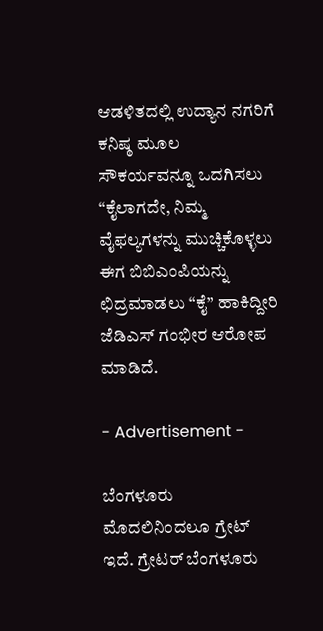ಆಡಳಿತದಲ್ಲಿ ಉದ್ಯಾನ ನಗರಿಗೆ ಕನಿಷ್ಠ ಮೂಲ ಸೌಕರ್ಯವನ್ನೂ ಒದಗಿಸಲು “ಕೈಲಾಗದೇ, ನಿಮ್ಮ ವೈಫಲ್ಯಗಳನ್ನು ಮುಚ್ಚಿಕೊಳ್ಳಲು ಈಗ ಬಿಬಿಎಂಪಿಯನ್ನು ಛಿದ್ರಮಾಡಲು “ಕೈ” ಹಾಕಿದ್ದೀರಿ ಜೆಡಿಎಸ್ ಗಂಭೀರ ಆರೋಪ ಮಾಡಿದೆ.

- Advertisement -

ಬೆಂಗಳೂರು ಮೊದಲಿನಿಂದಲೂ ಗ್ರೇಟ್ ಇದೆ. ಗ್ರೇಟರ್ ಬೆಂಗಳೂರು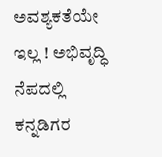ಅವಶ್ಯಕತೆಯೇ ಇಲ್ಲ ! ಅಭಿವೃದ್ಧಿ ನೆಪದಲ್ಲಿ ಕನ್ನಡಿಗರ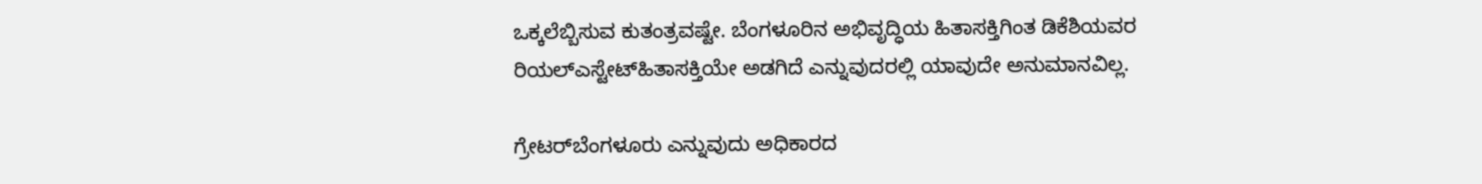ಒಕ್ಕಲೆಬ್ಬಿಸುವ ಕುತಂತ್ರವಷ್ಟೇ. ಬೆಂಗಳೂರಿನ ಅಭಿವೃದ್ಧಿಯ ಹಿತಾಸಕ್ತಿಗಿಂತ ಡಿಕೆಶಿಯವರ ರಿಯಲ್‌ಎಸ್ಟೇಟ್‌ಹಿತಾಸಕ್ತಿಯೇ ಅಡಗಿದೆ ಎನ್ನುವುದರಲ್ಲಿ ಯಾವುದೇ ಅನುಮಾನವಿಲ್ಲ.

ಗ್ರೇಟರ್‌ಬೆಂಗಳೂರು ಎನ್ನುವುದು ಅಧಿಕಾರದ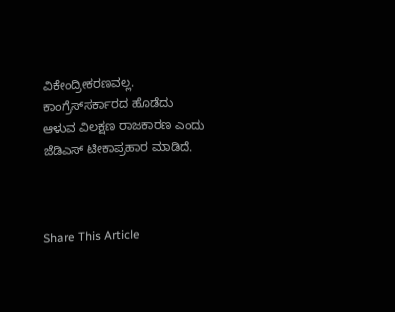ವಿಕೇಂದ್ರೀಕರಣವಲ್ಲ. ಕಾಂಗ್ರೆಸ್‌ಸರ್ಕಾರದ ಹೊಡೆದು ಆಳುವ ವಿಲಕ್ಷಣ ರಾಜಕಾರಣ ಎಂದು ಜೆಡಿಎಸ್ ಟೀಕಾಪ್ರಹಾರ ಮಾಡಿದೆ.



Share This Article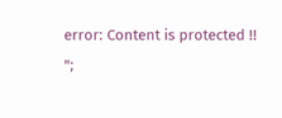error: Content is protected !!
";